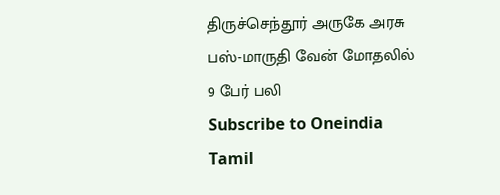திருச்செந்தூர் அருகே அரசு பஸ்-மாருதி வேன் மோதலில் 9 பேர் பலி
Subscribe to Oneindia Tamil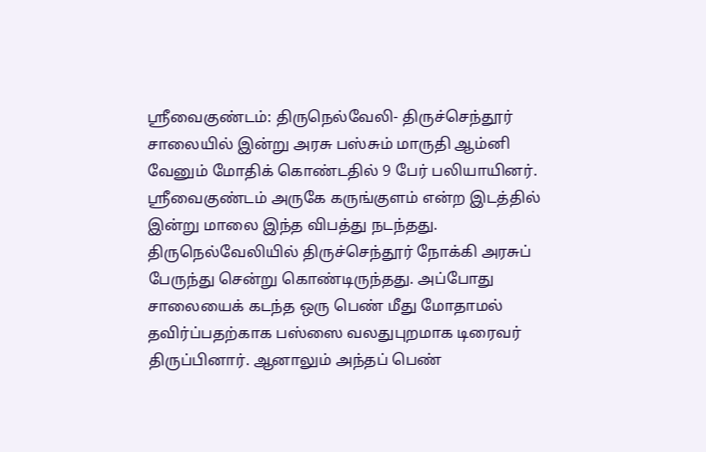ஸ்ரீவைகுண்டம்: திருநெல்வேலி- திருச்செந்தூர் சாலையில் இன்று அரசு பஸ்சும் மாருதி ஆம்னி வேனும் மோதிக் கொண்டதில் 9 பேர் பலியாயினர்.
ஸ்ரீவைகுண்டம் அருகே கருங்குளம் என்ற இடத்தில் இன்று மாலை இந்த விபத்து நடந்தது.
திருநெல்வேலியில் திருச்செந்தூர் நோக்கி அரசுப் பேருந்து சென்று கொண்டிருந்தது. அப்போது சாலையைக் கடந்த ஒரு பெண் மீது மோதாமல் தவிர்ப்பதற்காக பஸ்ஸை வலதுபுறமாக டிரைவர் திருப்பினார். ஆனாலும் அந்தப் பெண்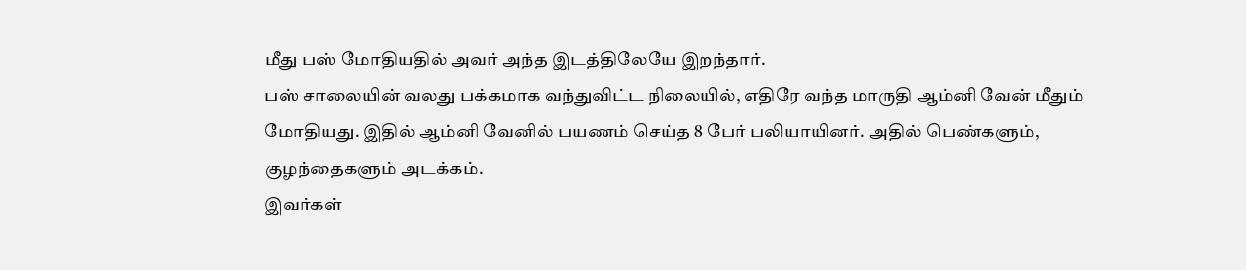மீது பஸ் மோதியதில் அவர் அந்த இடத்திலேயே இறந்தார்.
பஸ் சாலையின் வலது பக்கமாக வந்துவிட்ட நிலையில், எதிரே வந்த மாருதி ஆம்னி வேன் மீதும் மோதியது. இதில் ஆம்னி வேனில் பயணம் செய்த 8 பேர் பலியாயினர். அதில் பெண்களும், குழந்தைகளும் அடக்கம்.
இவர்கள்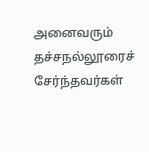அனைவரும் தச்சநல்லூரைச் சேர்ந்தவர்கள்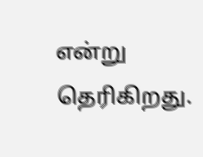என்று தெரிகிறது.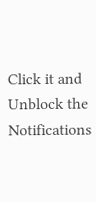Click it and Unblock the Notifications